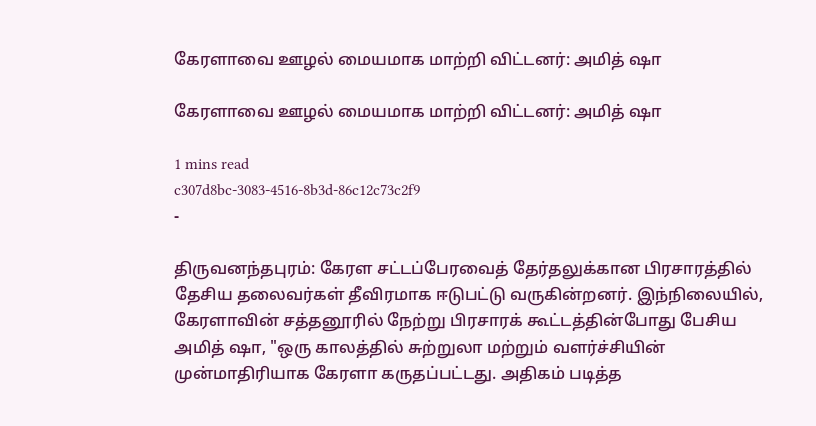கேரளாவை ஊழல் மையமாக மாற்றி விட்டனர்: அமித் ஷா

கேரளாவை ஊழல் மையமாக மாற்றி விட்டனர்: அமித் ஷா

1 mins read
c307d8bc-3083-4516-8b3d-86c12c73c2f9
-

திருவனந்தபுரம்: கேரள சட்டப்பேரவைத் தேர்தலுக்கான பிரசாரத்தில் தேசிய தலைவர்கள் தீவிரமாக ஈடுபட்டு வருகின்றனர். இந்நிலையில், கேரளாவின் சத்தனூரில் நேற்று பிரசாரக் கூட்டத்தின்போது பேசிய அமித் ஷா, "ஒரு காலத்தில் சுற்றுலா மற்றும் வளர்ச்சியின் முன்மாதிரியாக கேரளா கருதப்பட்டது. அதிகம் படித்த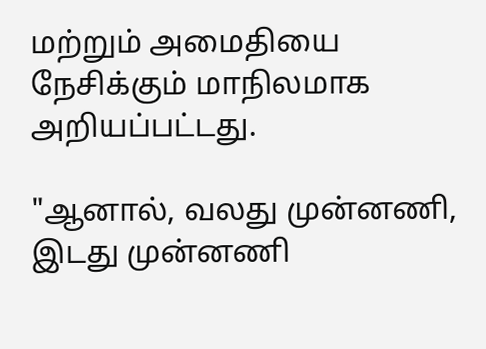மற்றும் அமைதியை நேசிக்கும் மாநிலமாக அறியப்பட்டது.

"ஆனால், வலது முன்னணி, இடது முன்னணி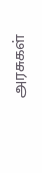அரசுகள்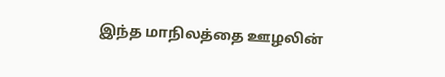இந்த மாநிலத்தை ஊழலின்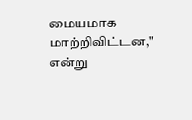மையமாக மாற்றிவிட்டன," என்று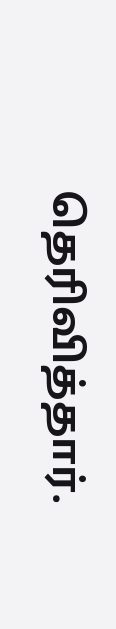தெரிவித்தார்.